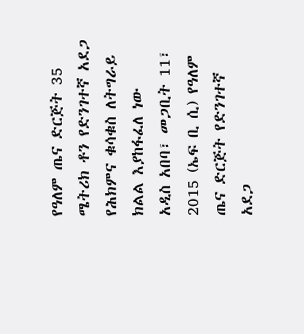የዓለም ጤና ድርጅት 35 ሜትሪክ ቶን የድንገተኛ አደጋ የሕክምና ቁሳቁስ ለትግራይ ክልል እያከፋፈለ ነው
አዲስ አበባ፣ መጋቢት 11፣ 2015 (ኤፍ ቢ ሲ) የዓለም ጤና ድርጅት የድንገተኛ አደጋ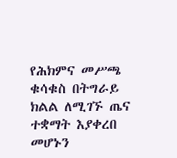የሕክምና መሥጫ ቁሳቁስ በትግራይ ክልል ለሚገኙ ጤና ተቋማት እያቀረበ መሆኑን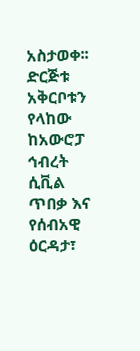አስታወቀ፡፡
ድርጅቱ አቅርቦቱን የላከው ከአውሮፓ ኅብረት ሲቪል ጥበቃ እና የሰብአዊ ዕርዳታ፣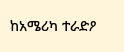ከአሜሪካ ተራድዖ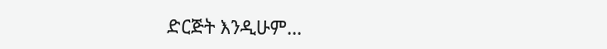ድርጅት እንዲሁም…